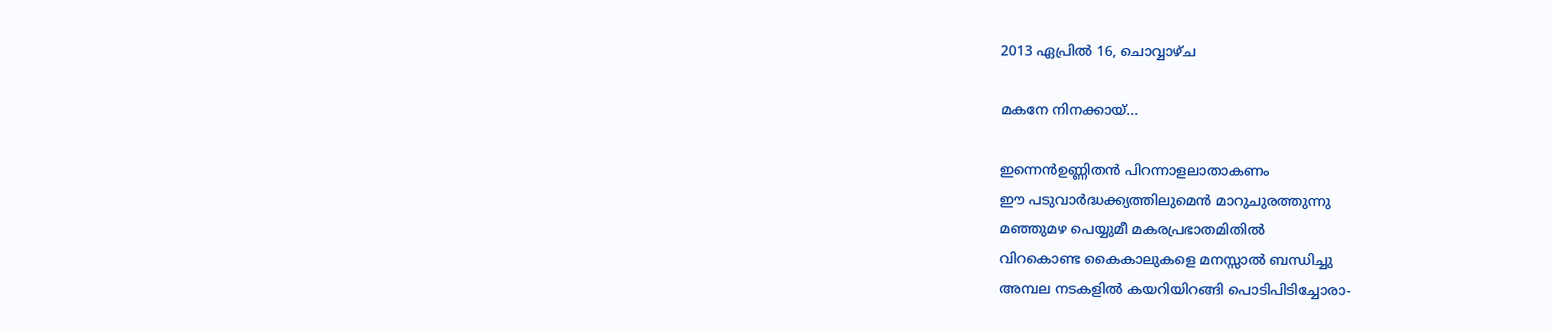2013 ഏപ്രിൽ 16, ചൊവ്വാഴ്ച

മകനേ നിനക്കായ്‌...

ഇന്നെന്‍ഉണ്ണിതന്‍ പിറന്നാളലാതാകണം
ഈ പടുവാര്‍ദ്ധക്ക്യത്തിലുമെന്‍ മാറുചുരത്തുന്നു
മഞ്ഞുമഴ പെയ്യുമീ മകരപ്രഭാതമിതില്‍
വിറകൊണ്ട കൈകാലുകളെ മനസ്സാല്‍ ബന്ധിച്ചു
അമ്പല നടകളില്‍ കയറിയിറങ്ങി പൊടിപിടിച്ചോരാ-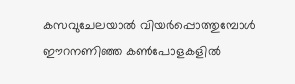കസവുചേലയാല്‍ വിയര്‍പ്പൊത്തുമ്പോള്‍
ഈറനണിഞ്ഞ കണ്‍പോളകളില്‍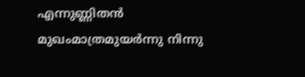എന്നുണ്ണിതന്‍ മുഖംമാത്രമുയര്‍ന്നു നിന്നു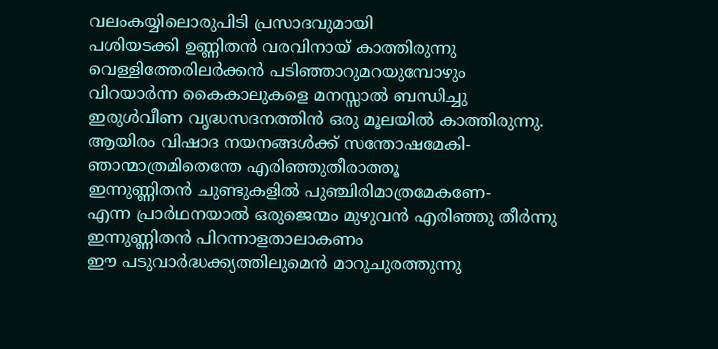വലംകയ്യിലൊരുപിടി പ്രസാദവുമായി
പശിയടക്കി ഉണ്ണിതന്‍ വരവിനായ്‌ കാത്തിരുന്നു
വെള്ളിത്തേരിലര്‍ക്കന്‍ പടിഞ്ഞാറുമറയുമ്പോഴും
വിറയാര്‍ന്ന കൈകാലുകളെ മനസ്സാല്‍ ബന്ധിച്ചു
ഇരുള്‍വീണ വൃദ്ധസദനത്തിന്‍ ഒരു മൂലയില്‍ കാത്തിരുന്നു.
ആയിരം വിഷാദ നയനങ്ങള്‍ക്ക് സന്തോഷമേകി-
ഞാന്മാത്രമിതെന്തേ എരിഞ്ഞുതീരാത്തൂ
ഇന്നുണ്ണിതന്‍ ചുണ്ടുകളില്‍ പുഞ്ചിരിമാത്രമേകണേ-
എന്ന പ്രാര്‍ഥനയാല്‍ ഒരുജെന്മം മുഴുവന്‍ എരിഞ്ഞു തീര്‍ന്നു
ഇന്നുണ്ണിതന്‍ പിറന്നാളതാലാകണം
ഈ പടുവാര്‍ദ്ധക്ക്യത്തിലുമെന്‍ മാറുചുരത്തുന്നു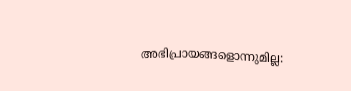അഭിപ്രായങ്ങളൊന്നുമില്ല: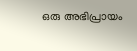ഒരു അഭിപ്രായം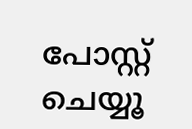പോസ്റ്റ് ചെയ്യൂ